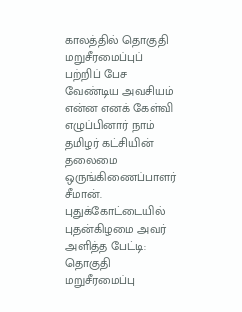காலத்தில் தொகுதி மறுசீரமைப்புப் பற்றிப் பேச வேண்டிய அவசியம் என்ன எனக் கேள்வி எழுப்பினார் நாம் தமிழர் கட்சியின் தலைமை ஒருங்கிணைப்பாளர் சீமான்.
புதுக்கோட்டையில் புதன்கிழமை அவர் அளித்த பேட்டி: தொகுதி மறுசீரமைப்பு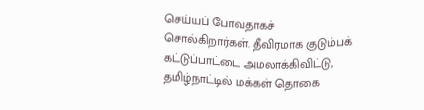செய்யப் போவதாகச் சொல்கிறார்கள். தீவிரமாக குடும்பக் கட்டுப்பாட்டை அமலாக்கிவிட்டு, தமிழ்நாட்டில் மக்கள் தொகை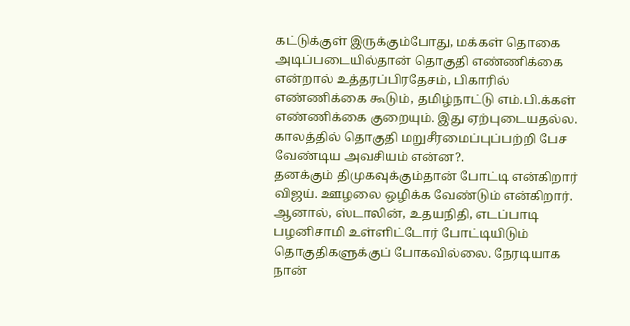கட்டுக்குள் இருக்கும்போது, மக்கள் தொகை அடிப்படையில்தான் தொகுதி எண்ணிக்கை என்றால் உத்தரப்பிரதேசம், பிகாரில் எண்ணிக்கை கூடும், தமிழ்நாட்டு எம்.பி.க்கள் எண்ணிக்கை குறையும். இது ஏற்புடையதல்ல. காலத்தில் தொகுதி மறுசீரமைப்புப்பற்றி பேச வேண்டிய அவசியம் என்ன?.
தனக்கும் திமுகவுக்கும்தான் போட்டி என்கிறார் விஜய். ஊழலை ஒழிக்க வேண்டும் என்கிறார். ஆனால், ஸ்டாலின், உதயநிதி, எடப்பாடி பழனிசாமி உள்ளிட்டோர் போட்டியிடும் தொகுதிகளுக்குப் போகவில்லை. நேரடியாக நான்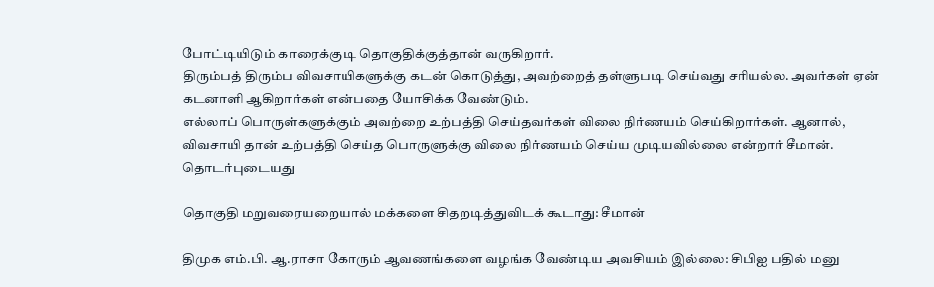போட்டியிடும் காரைக்குடி தொகுதிக்குத்தான் வருகிறார்.
திரும்பத் திரும்ப விவசாயிகளுக்கு கடன் கொடுத்து, அவற்றைத் தள்ளுபடி செய்வது சரியல்ல. அவர்கள் ஏன் கடனாளி ஆகிறார்கள் என்பதை யோசிக்க வேண்டும்.
எல்லாப் பொருள்களுக்கும் அவற்றை உற்பத்தி செய்தவர்கள் விலை நிர்ணயம் செய்கிறார்கள். ஆனால், விவசாயி தான் உற்பத்தி செய்த பொருளுக்கு விலை நிர்ணயம் செய்ய முடியவில்லை என்றார் சீமான்.
தொடர்புடையது

தொகுதி மறுவரையறையால் மக்களை சிதறடித்துவிடக் கூடாது: சீமான்

திமுக எம்.பி. ஆ.ராசா கோரும் ஆவணங்களை வழங்க வேண்டிய அவசியம் இல்லை: சிபிஐ பதில் மனு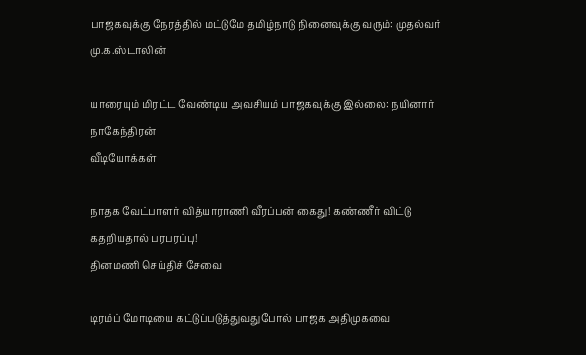பாஜகவுக்கு நேரத்தில் மட்டுமே தமிழ்நாடு நினைவுக்கு வரும்: முதல்வர் மு.க.ஸ்டாலின்

யாரையும் மிரட்ட வேண்டிய அவசியம் பாஜகவுக்கு இல்லை: நயினார் நாகேந்திரன்
வீடியோக்கள்

நாதக வேட்பாளர் வித்யாராணி வீரப்பன் கைது! கண்ணீர் விட்டு கதறியதால் பரபரப்பு!
தினமணி செய்திச் சேவை

டிரம்ப் மோடியை கட்டுப்படுத்துவதுபோல் பாஜக அதிமுகவை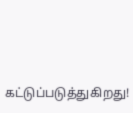கட்டுப்படுத்துகிறது!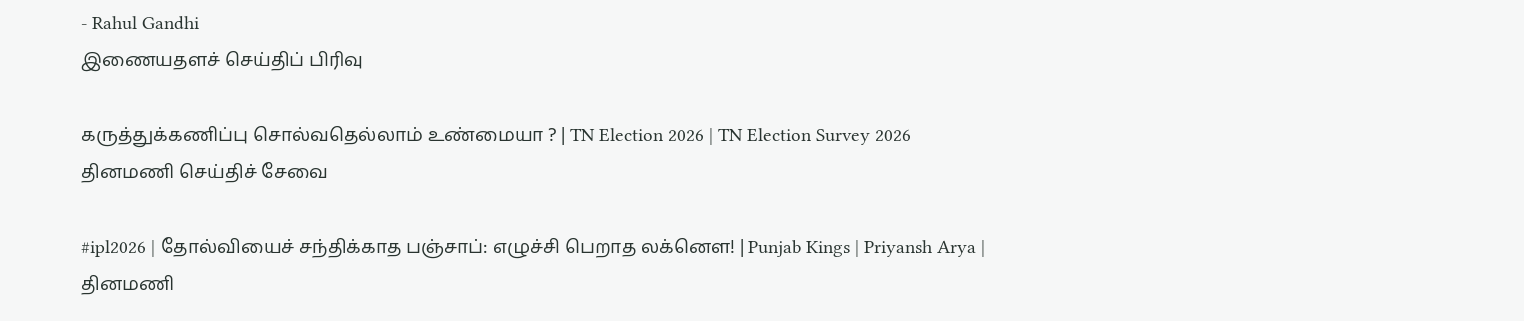- Rahul Gandhi
இணையதளச் செய்திப் பிரிவு

கருத்துக்கணிப்பு சொல்வதெல்லாம் உண்மையா ? | TN Election 2026 | TN Election Survey 2026
தினமணி செய்திச் சேவை

#ipl2026 | தோல்வியைச் சந்திக்காத பஞ்சாப்: எழுச்சி பெறாத லக்னௌ! | Punjab Kings | Priyansh Arya |
தினமணி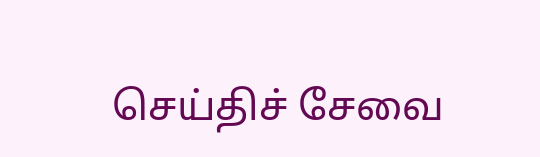செய்திச் சேவை